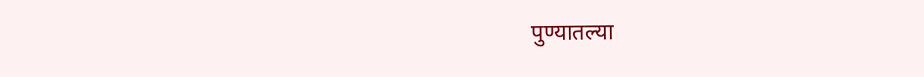पुण्यातल्या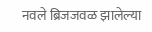नवले ब्रिजजवळ झालेल्या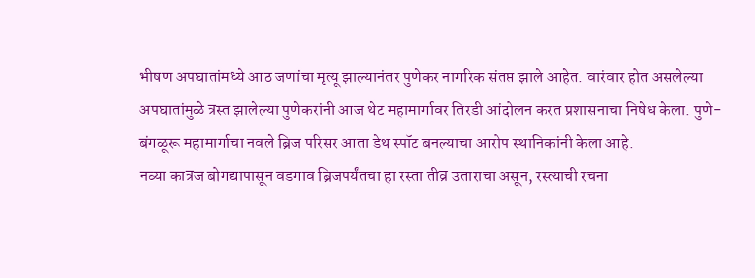भीषण अपघातांमध्ये आठ जणांचा मृत्यू झाल्यानंतर पुणेकर नागरिक संतप्त झाले आहेत. वारंवार होत असलेल्या अपघातांमुळे त्रस्त झालेल्या पुणेकरांनी आज थेट महामार्गावर तिरडी आंदोलन करत प्रशासनाचा निषेध केला. पुणे-बंगळूरू महामार्गाचा नवले ब्रिज परिसर आता डेथ स्पॉट बनल्याचा आरोप स्थानिकांनी केला आहे.
नव्या कात्रज बोगद्यापासून वडगाव ब्रिजपर्यंतचा हा रस्ता तीव्र उताराचा असून, रस्त्याची रचना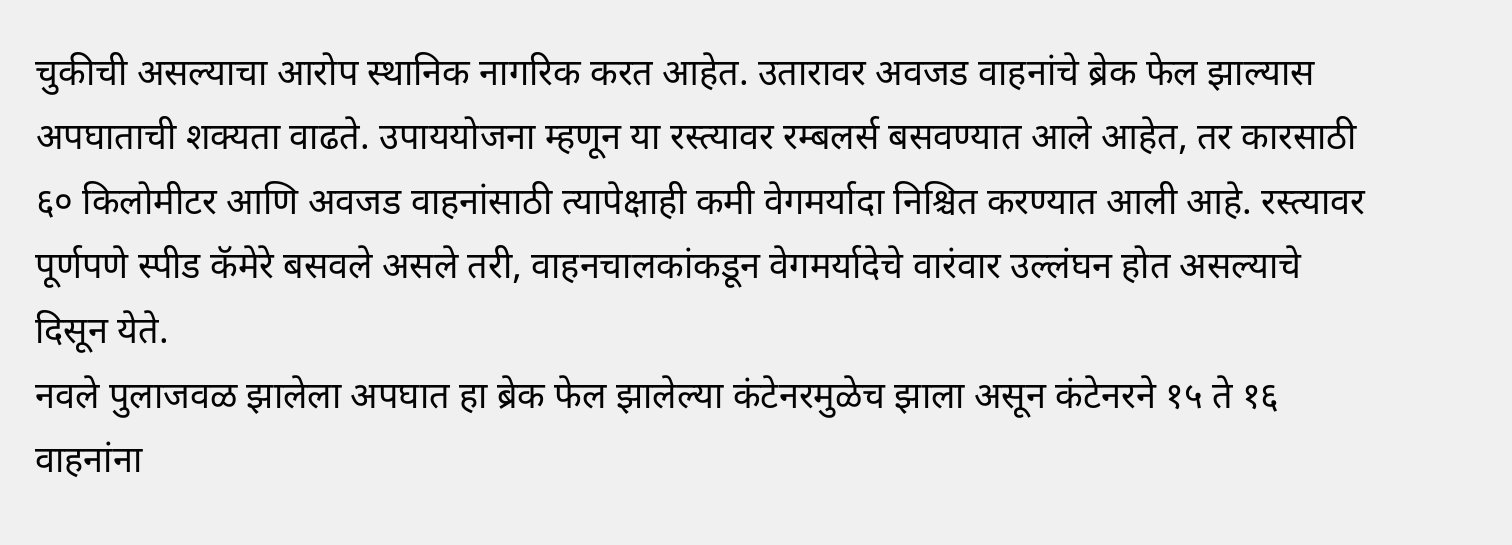चुकीची असल्याचा आरोप स्थानिक नागरिक करत आहेत. उतारावर अवजड वाहनांचे ब्रेक फेल झाल्यास अपघाताची शक्यता वाढते. उपाययोजना म्हणून या रस्त्यावर रम्बलर्स बसवण्यात आले आहेत, तर कारसाठी ६० किलोमीटर आणि अवजड वाहनांसाठी त्यापेक्षाही कमी वेगमर्यादा निश्चित करण्यात आली आहे. रस्त्यावर पूर्णपणे स्पीड कॅमेरे बसवले असले तरी, वाहनचालकांकडून वेगमर्यादेचे वारंवार उल्लंघन होत असल्याचे दिसून येते.
नवले पुलाजवळ झालेला अपघात हा ब्रेक फेल झालेल्या कंटेनरमुळेच झाला असून कंटेनरने १५ ते १६ वाहनांना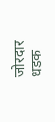जोरदार धडक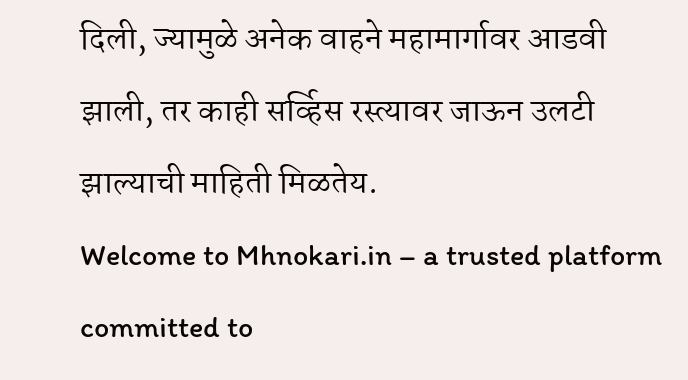दिली, ज्यामुळे अनेक वाहने महामार्गावर आडवी झाली, तर काही सर्व्हिस रस्त्यावर जाऊन उलटी झाल्याची माहिती मिळतेय.
Welcome to Mhnokari.in – a trusted platform committed to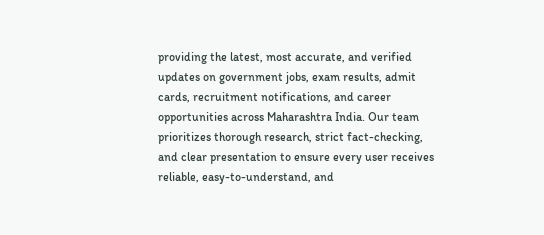providing the latest, most accurate, and verified updates on government jobs, exam results, admit cards, recruitment notifications, and career opportunities across Maharashtra India. Our team prioritizes thorough research, strict fact-checking, and clear presentation to ensure every user receives reliable, easy-to-understand, and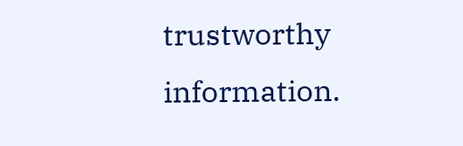trustworthy information.